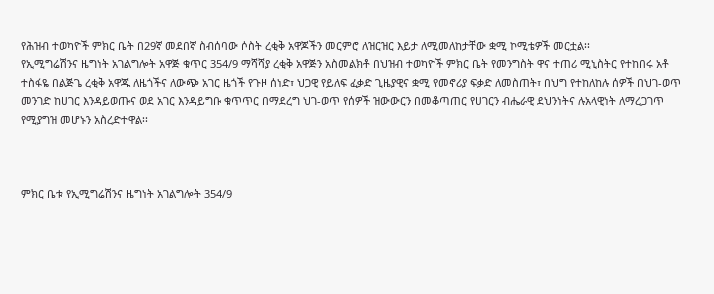የሕዝብ ተወካዮች ምክር ቤት በ29ኛ መደበኛ ስብሰባው ሶስት ረቂቅ አዋጆችን መርምሮ ለዝርዝር እይታ ለሚመለከታቸው ቋሚ ኮሚቴዎች መርቷል፡፡
የኢሚግሬሽንና ዜግነት አገልግሎት አዋጅ ቁጥር 354/9 ማሻሻያ ረቂቅ አዋጅን አስመልክቶ በህዝብ ተወካዮች ምክር ቤት የመንግስት ዋና ተጠሪ ሚኒስትር የተከበሩ አቶ ተስፋዬ በልጅጌ ረቂቅ አዋጁ ለዜጎችና ለውጭ አገር ዜጎች የጉዞ ሰነድ፣ ህጋዊ የይለፍ ፈቃድ ጊዜያዊና ቋሚ የመኖሪያ ፍቃድ ለመስጠት፣ በህግ የተከለከሉ ሰዎች በህገ-ወጥ መንገድ ከሀገር እንዳይወጡና ወደ አገር እንዳይግቡ ቁጥጥር በማደረግ ህገ-ወጥ የሰዎች ዝውውርን በመቆጣጠር የሀገርን ብሔራዊ ደህንነትና ሉአላዊነት ለማረጋገጥ የሚያግዝ መሆኑን አስረድተዋል፡፡



ምክር ቤቱ የኢሚግሬሽንና ዜግነት አገልግሎት 354/9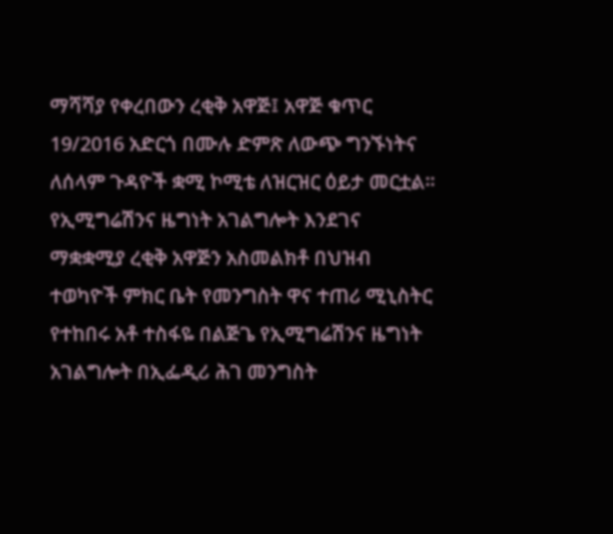ማሻሻያ የቀረበውን ረቂቅ አዋጅ፤ አዋጅ ቁጥር 19/2016 አድርጎ በሙሉ ድምጽ ለውጭ ግንኙነትና ለሰላም ጉዳዮች ቋሚ ኮሚቴ ለዝርዝር ዕይታ መርቷል፡፡
የኢሚግሬሽንና ዜግነት አገልግሎት እንደገና ማቋቋሚያ ረቂቅ አዋጅን አስመልክቶ በህዝብ ተወካዮች ምክር ቤት የመንግስት ዋና ተጠሪ ሚኒስትር የተከበሩ አቶ ተስፋዬ በልጅጌ የኢሚግሬሽንና ዜግነት አገልግሎት በኢፌዲሪ ሕገ መንግስት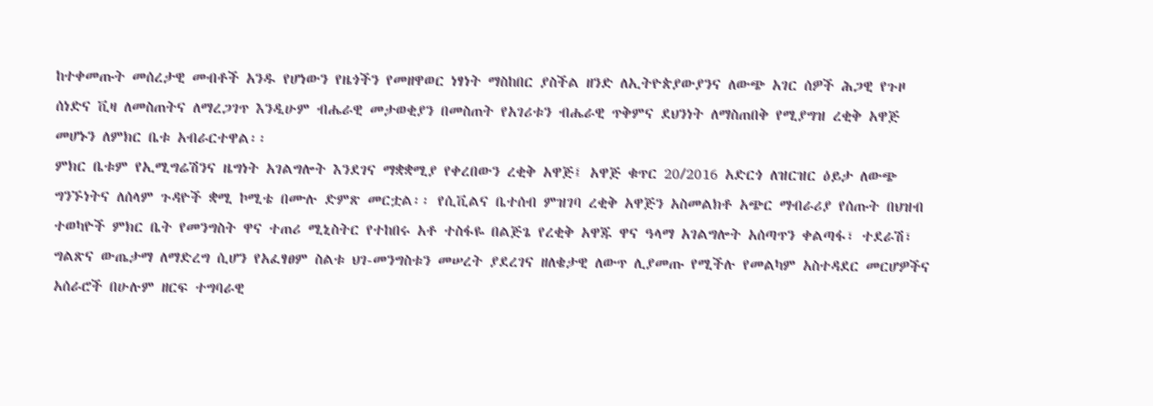ከተቀመጡት መሰረታዊ መብቶች አንዱ የሆነውን የዜጎችን የመዘዋወር ነፃነት ማስከበር ያስችል ዘንድ ለኢትዮጵያውያንና ለውጭ አገር ሰዎች ሕጋዊ የጉዞ ሰነድና ቪዛ ለመስጠትና ለማረጋገጥ እንዲሁም ብሔራዊ መታወቂያን በመስጠት የአገሪቱን ብሔራዊ ጥቅምና ደህንነት ለማስጠበቅ የሚያግዝ ረቂቅ አዋጅ መሆኑን ለምክር ቤቱ አብራርተዋል፡፡
ምክር ቤቱም የኢሚግሬሽንና ዜግነት አገልግሎት እንደገና ማቋቋሚያ የቀረበውን ረቂቅ አዋጅ፤ አዋጅ ቁጥር 20/2016 አድርጎ ለዝርዝር ዕይታ ለውጭ ግንኙነትና ለሰላም ጉዳዮች ቋሚ ኮሚቴ በሙሉ ድምጽ መርቷል፡፡ የሲቪልና ቤተሰብ ምዝገባ ረቂቅ አዋጅን አስመልክቶ አጭር ማብራሪያ የሰጡት በህዝብ ተወካዮች ምክር ቤት የመንግስት ዋና ተጠሪ ሚኒስትር የተከበሩ አቶ ተስፋዬ በልጅጌ የረቂቅ አዋጁ ዋና ዓላማ አገልግሎት አሰጣጥን ቀልጣፋ፣ ተደራሽ፣ ግልጽና ውጤታማ ለማድረግ ሲሆን የአፈፃፀም ስልቱ ህገ-መንግስቱን መሠረት ያደረገና ዘለቄታዊ ለውጥ ሊያመጡ የሚችሉ የመልካም አስተዳደር መርሆዎችና አሰራሮች በሁሉም ዘርፍ ተግባራዊ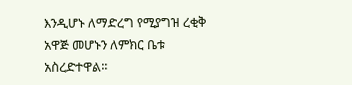እንዲሆኑ ለማድረግ የሚያግዝ ረቂቅ አዋጅ መሆኑን ለምክር ቤቱ አስረድተዋል፡፡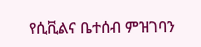የሲቪልና ቤተሰብ ምዝገባን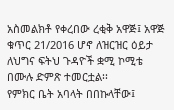አስመልክቶ የቀረበው ረቂቅ አዋጅ፤ አዋጅ ቁጥር 21/2016 ሆኖ ለዝርዝር ዕይታ ለህግና ፍትህ ጉዳዮች ቋሚ ኮሚቴ በሙሉ ድምጽ ተመርቷል፡፡
የምክር ቤት አባላት በበኩላቸው፤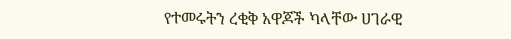የተመሩትን ረቂቅ አዋጆች ካላቸው ሀገራዊ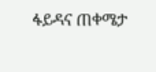ፋይዳና ጠቀሜታ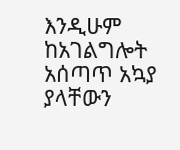እንዲሁም ከአገልግሎት አሰጣጥ አኳያ ያላቸውን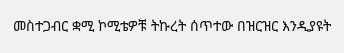መስተጋብር ቋሚ ኮሚቴዎቹ ትኩረት ሰጥተው በዝርዝር እንዲያዩት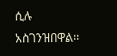ሲሉ አስገንዝበዋል፡፡